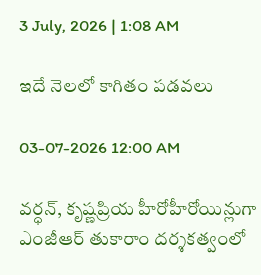3 July, 2026 | 1:08 AM

ఇదే నెలలో కాగితం పడవలు

03-07-2026 12:00 AM

వర్ధన్, కృష్ణప్రియ హీరోహీరోయిన్లుగా ఎంజీఆర్ తుకారాం దర్శకత్వంలో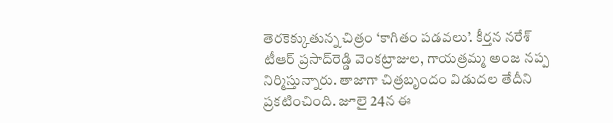తెరకెక్కుతున్న చిత్రం ‘కాగితం పడవలు’. కీర్తన నరేశ్ టీఆర్ ప్రసాద్‌రెడ్డి వెంకట్రాజుల, గాయత్రమ్మ అంజ నప్ప నిర్మిస్తున్నారు. తాజాగా చిత్రబృందం విడుదల తేదీని ప్రకటించింది. జూలై 24న ఈ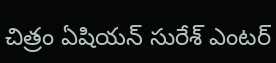చిత్రం ఏషియన్ సురేశ్ ఎంటర్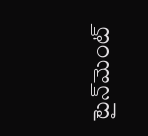టైన్‌మెంట్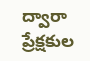ద్వారా ప్రేక్షకుల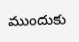ముందుకు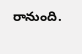రానుంది.